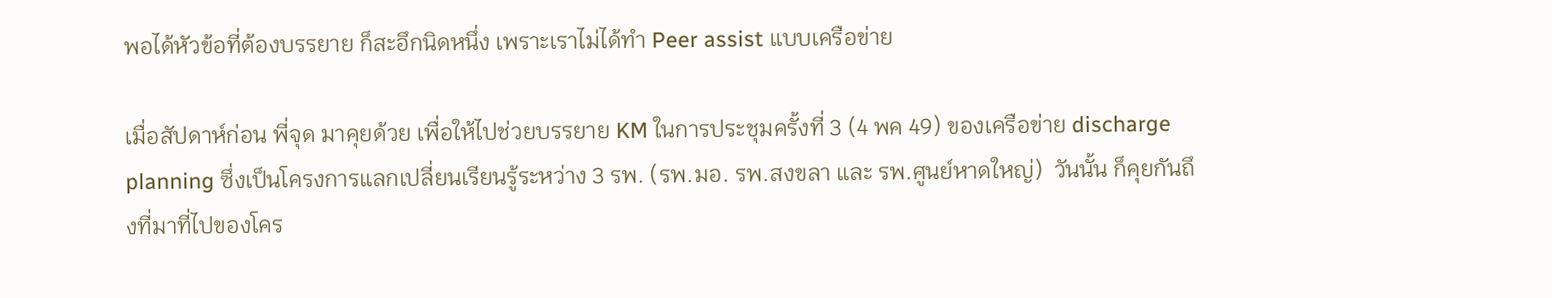พอได้หัวข้อที่ต้องบรรยาย ก็สะอึกนิดหนึ่ง เพราะเราไม่ได้ทำ Peer assist แบบเครือข่าย

เมื่อสัปดาห์ก่อน พี่จุด มาคุยด้วย เพื่อให้ไปช่วยบรรยาย KM ในการประชุมครั้งที่ 3 (4 พค 49) ของเครือข่าย discharge planning ซึ่งเป็นโครงการแลกเปลี่ยนเรียนรู้ระหว่าง 3 รพ. (รพ.มอ. รพ.สงขลา และ รพ.ศูนย์หาดใหญ่)  วันนั้น ก็คุยกันถึงที่มาที่ไปของโคร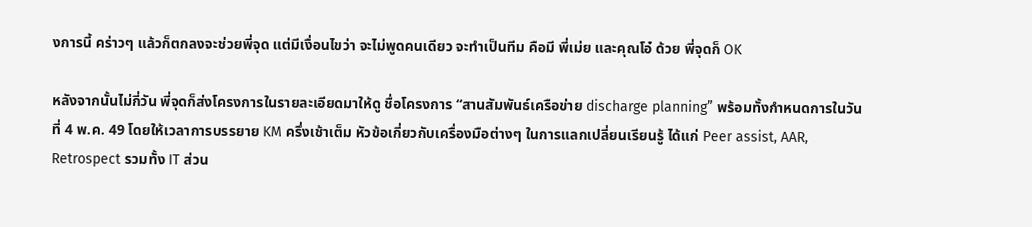งการนี้ คร่าวๆ แล้วก็ตกลงจะช่วยพี่จุด แต่มีเงื่อนไขว่า จะไม่พูดคนเดียว จะทำเป็นทีม คือมี พี่เม่ย และคุณโอ๋ ด้วย พี่จุดก็ OK

หลังจากนั้นไม่กี่วัน พี่จุดก็ส่งโครงการในรายละเอียดมาให้ดู ชื่อโครงการ “สานสัมพันธ์เครือข่าย discharge planning” พร้อมทั้งกำหนดการในวันที่ 4 พ.ค. 49 โดยให้เวลาการบรรยาย KM ครึ่งเช้าเต็ม หัวข้อเกี่ยวกับเครื่องมือต่างๆ ในการแลกเปลี่ยนเรียนรู้ ได้แก่ Peer assist, AAR, Retrospect รวมทั้ง IT ส่วน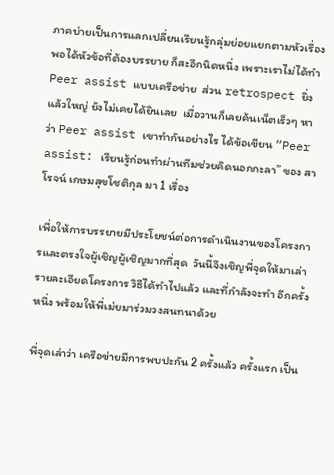ภาคบ่ายเป็นการแลกเปลี่ยนเรียนรู้กลุ่มย่อยแยกตามหัวเรื่อง  พอได้หัวข้อที่ต้องบรรยาย ก็สะอึกนิดหนึ่ง เพราะเราไม่ได้ทำ Peer assist แบบเครือข่าย  ส่วน retrospect ยิ่งแล้วใหญ่ ยังไม่เคยได้ยินเลย  เมื่อวานก็เลยค้นเน็ตเร็วๆ หาว่า Peer assist เขาทำกันอย่างไร ได้ข้อเขียน “Peer assist: เรียนรู้ก่อนทำผ่านทีมช่วยคิดนอกกะลา” ของ สาโรจน์ เกษมสุขโชติกุล มา 1 เรื่อง

เพื่อให้การบรรยายมีประโยชน์ต่อการดำเนินงานของโครงการและตรงใจผู้เชิญผู้เชิญมากที่สุด  วันนี้จึงเชิญพี่จุดให้มาเล่ารายละเอียดโครงการ วิธีได้ทำไปแล้ว และที่กำลังจะทำ อีกครั้งหนึ่ง พร้อมให้พี่เม่ยมาร่วมวงสนทนาด้วย

พี่จุดเล่าว่า เครือข่ายมีการพบปะกัน 2 ครั้งแล้ว ครั้งแรก เป็น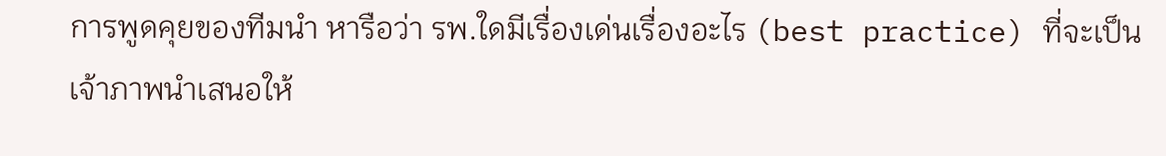การพูดคุยของทีมนำ หารือว่า รพ.ใดมีเรื่องเด่นเรื่องอะไร (best practice) ที่จะเป็นเจ้าภาพนำเสนอให้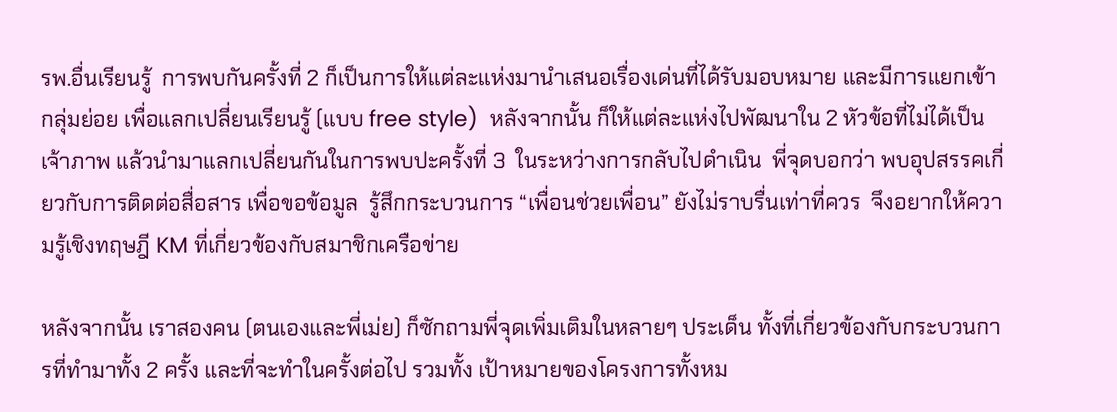รพ.อื่นเรียนรู้  การพบกันครั้งที่ 2 ก็เป็นการให้แต่ละแห่งมานำเสนอเรื่องเด่นที่ได้รับมอบหมาย และมีการแยกเข้ากลุ่มย่อย เพื่อแลกเปลี่ยนเรียนรู้ (แบบ free style)  หลังจากนั้น ก็ให้แต่ละแห่งไปพัฒนาใน 2 หัวข้อที่ไม่ได้เป็นเจ้าภาพ แล้วนำมาแลกเปลี่ยนกันในการพบปะครั้งที่ 3  ในระหว่างการกลับไปดำเนิน  พี่จุดบอกว่า พบอุปสรรคเกี่ยวกับการติดต่อสื่อสาร เพื่อขอข้อมูล  รู้สึกกระบวนการ “เพื่อนช่วยเพื่อน” ยังไม่ราบรื่นเท่าที่ควร  จึงอยากให้ความรู้เชิงทฤษฎี KM ที่เกี่ยวข้องกับสมาชิกเครือข่าย

หลังจากนั้น เราสองคน (ตนเองและพี่เม่ย) ก็ซักถามพี่จุดเพิ่มเติมในหลายๆ ประเด็น ทั้งที่เกี่ยวข้องกับกระบวนการที่ทำมาทั้ง 2 ครั้ง และที่จะทำในครั้งต่อไป รวมทั้ง เป้าหมายของโครงการทั้งหม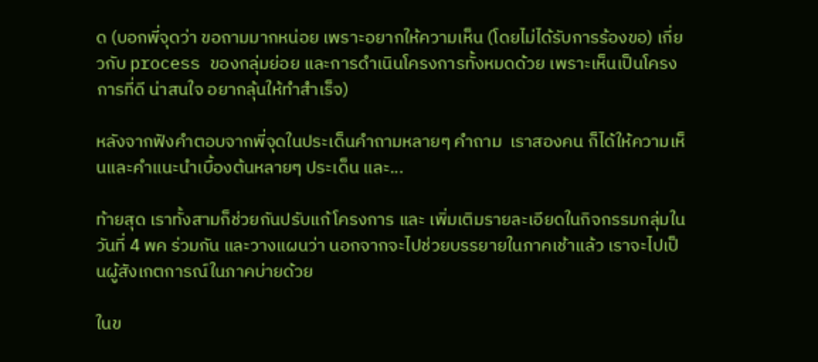ด (บอกพี่จุดว่า ขอถามมากหน่อย เพราะอยากให้ความเห็น (โดยไม่ได้รับการร้องขอ) เกี่ยวกับ process ของกลุ่มย่อย และการดำเนินโครงการทั้งหมดด้วย เพราะเห็นเป็นโครงการที่ดี น่าสนใจ อยากลุ้นให้ทำสำเร็จ)

หลังจากฟังคำตอบจากพี่จุดในประเด็นคำถามหลายๆ คำถาม  เราสองคน ก็ได้ให้ความเห็นและคำแนะนำเบื้องต้นหลายๆ ประเด็น และ...

ท้ายสุด เราทั้งสามก็ช่วยกันปรับแก้โครงการ และ เพิ่มเติมรายละเอียดในกิจกรรมกลุ่มในวันที่ 4 พค ร่วมกัน และวางแผนว่า นอกจากจะไปช่วยบรรยายในภาคเช้าแล้ว เราจะไปเป็นผู้สังเกตการณ์ในภาคบ่ายด้วย

ในข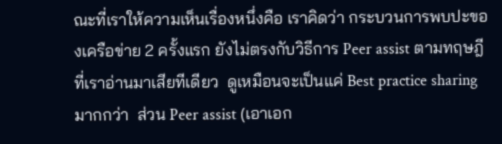ณะที่เราให้ความเห็นเรื่องหนึ่งคือ เราคิดว่า กระบวนการพบปะของเครือข่าย 2 ครั้งแรก ยังไม่ตรงกับวิธีการ Peer assist ตามทฤษฎีที่เราอ่านมาเสียทีเดียว  ดูเหมือนจะเป็นแค่ Best practice sharing มากกว่า  ส่วน Peer assist (เอาเอก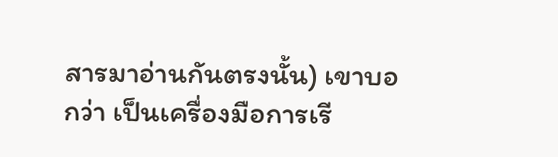สารมาอ่านกันตรงนั้น) เขาบอกว่า เป็นเครื่องมือการเรี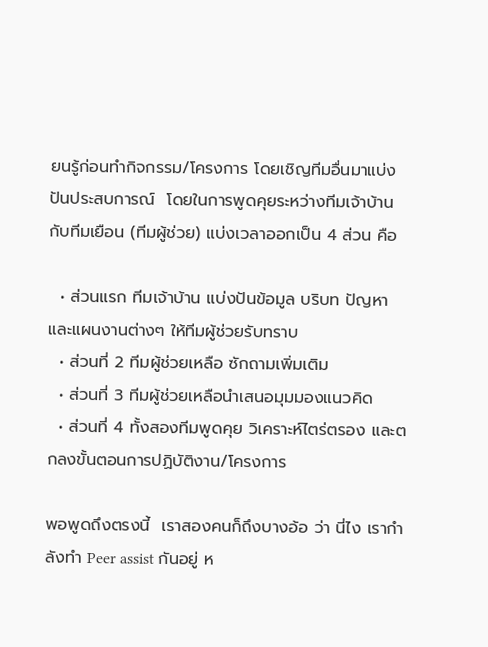ยนรู้ก่อนทำกิจกรรม/โครงการ โดยเชิญทีมอื่นมาแบ่งปันประสบการณ์  โดยในการพูดคุยระหว่างทีมเจ้าบ้าน กับทีมเยือน (ทีมผู้ช่วย) แบ่งเวลาออกเป็น 4 ส่วน คือ

  • ส่วนแรก ทีมเจ้าบ้าน แบ่งปันข้อมูล บริบท ปัญหา และแผนงานต่างๆ ให้ทีมผู้ช่วยรับทราบ
  • ส่วนที่ 2 ทีมผู้ช่วยเหลือ ซักถามเพิ่มเติม
  • ส่วนที่ 3 ทีมผู้ช่วยเหลือนำเสนอมุมมองแนวคิด
  • ส่วนที่ 4 ทั้งสองทีมพูดคุย วิเคราะห์ไตร่ตรอง และตกลงขั้นตอนการปฏิบัติงาน/โครงการ

พอพูดถึงตรงนี้  เราสองคนก็ถึงบางอ้อ ว่า นี่ไง เรากำลังทำ Peer assist กันอยู่ ห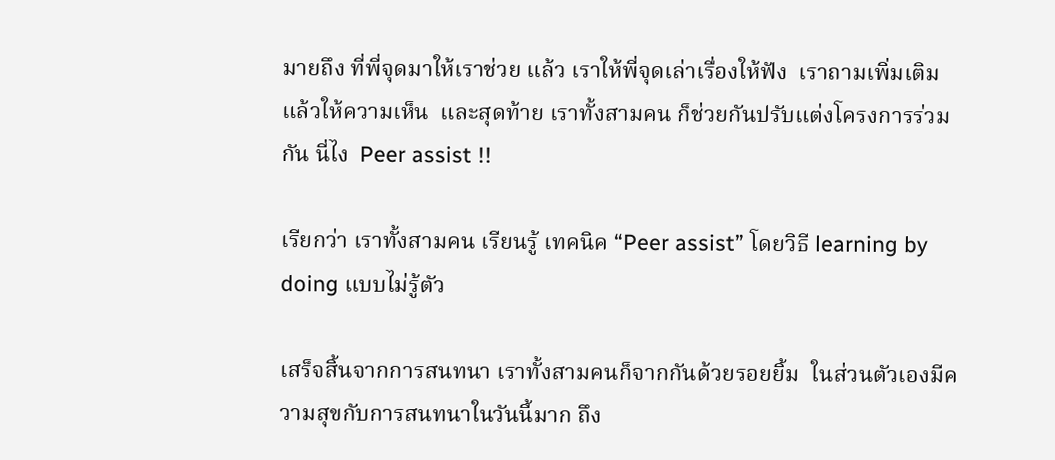มายถึง ที่พี่จุดมาให้เราช่วย แล้ว เราให้พี่จุดเล่าเรื่องให้ฟัง  เราถามเพิ่มเติม แล้วให้ความเห็น  และสุดท้าย เราทั้งสามคน ก็ช่วยกันปรับแต่งโครงการร่วมกัน นี่ไง  Peer assist !!

เรียกว่า เราทั้งสามคน เรียนรู้ เทคนิค “Peer assist” โดยวิธี learning by doing แบบไม่รู้ตัว

เสร็จสิ้นจากการสนทนา เราทั้งสามคนก็จากกันด้วยรอยยิ้ม  ในส่วนตัวเองมีความสุขกับการสนทนาในวันนี้มาก ถึง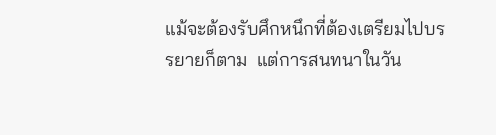แม้จะต้องรับศึกหนึกที่ต้องเตรียมไปบรรยายก็ตาม  แต่การสนทนาในวัน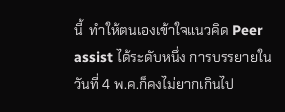นี้  ทำให้ตนเองเข้าใจแนวคิด Peer assist ได้ระดับหนึ่ง การบรรยายในวันที่ 4 พ.ค.ก็คงไม่ยากเกินไป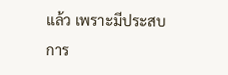แล้ว เพราะมีประสบการ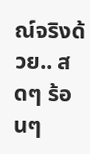ณ์จริงด้วย.. สดๆ ร้อนๆ